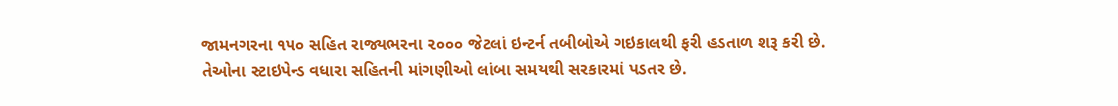જામનગરના ૧૫૦ સહિત રાજ્યભરના ૨૦૦૦ જેટલાં ઇન્ટર્ન તબીબોએ ગઇકાલથી ફરી હડતાળ શરૂ કરી છે. તેઓના સ્ટાઇપેન્ડ વધારા સહિતની માંગણીઓ લાંબા સમયથી સરકારમાં પડતર છે.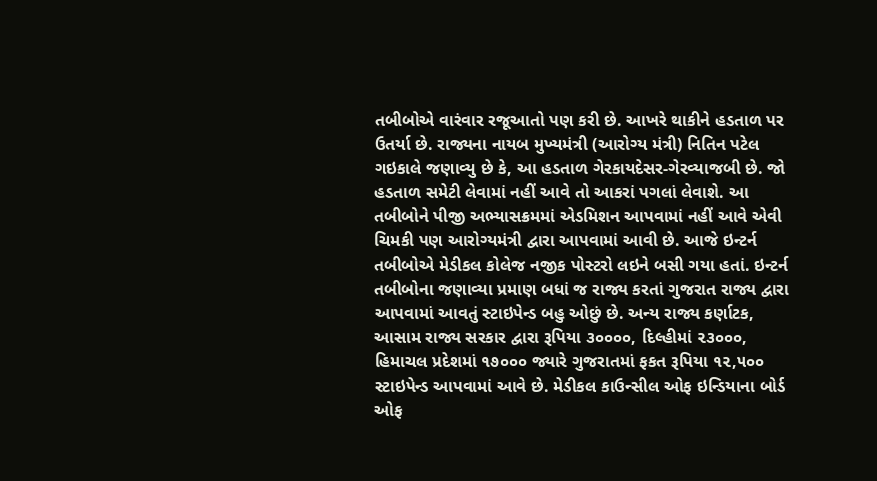તબીબોએ વારંવાર રજૂઆતો પણ કરી છે. આખરે થાકીને હડતાળ પર ઉતર્યા છે. રાજ્યના નાયબ મુખ્યમંત્રી (આરોગ્ય મંત્રી) નિતિન પટેલ ગઇકાલે જણાવ્યુ છે કે, આ હડતાળ ગેરકાયદેસર-ગેરવ્યાજબી છે. જો હડતાળ સમેટી લેવામાં નહીં આવે તો આકરાં પગલાં લેવાશે. આ તબીબોને પીજી અભ્યાસક્રમમાં એડમિશન આપવામાં નહીં આવે એવી ચિમકી પણ આરોગ્યમંત્રી દ્વારા આપવામાં આવી છે. આજે ઇન્ટર્ન તબીબોએ મેડીકલ કોલેજ નજીક પોસ્ટરો લઇને બસી ગયા હતાં. ઇન્ટર્ન તબીબોના જણાવ્યા પ્રમાણ બધાં જ રાજ્ય કરતાં ગુજરાત રાજ્ય દ્વારા આપવામાં આવતું સ્ટાઇપેન્ડ બહુ ઓછું છે. અન્ય રાજ્ય કર્ણાટક, આસામ રાજ્ય સરકાર દ્વારા રૂપિયા ૩૦૦૦૦, દિલ્હીમાં ૨૩૦૦૦, હિમાચલ પ્રદેશમાં ૧૭૦૦૦ જ્યારે ગુજરાતમાં ફકત રૂપિયા ૧૨,૫૦૦ સ્ટાઇપેન્ડ આપવામાં આવે છે. મેડીકલ કાઉન્સીલ ઓફ ઇન્ડિયાના બોર્ડ ઓફ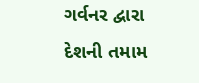ગર્વનર દ્વારા દેશની તમામ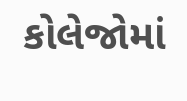કોલેજોમાં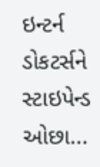ઇન્ટર્ન ડોકટર્સને સ્ટાઇપેન્ડ ઓછા...